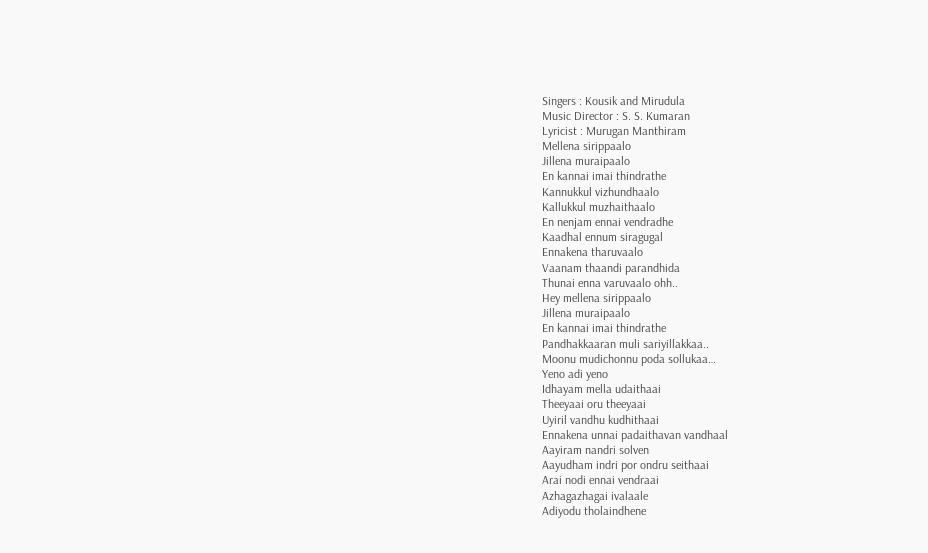Singers : Kousik and Mirudula
Music Director : S. S. Kumaran
Lyricist : Murugan Manthiram
Mellena sirippaalo
Jillena muraipaalo
En kannai imai thindrathe
Kannukkul vizhundhaalo
Kallukkul muzhaithaalo
En nenjam ennai vendradhe
Kaadhal ennum siragugal
Ennakena tharuvaalo
Vaanam thaandi parandhida
Thunai enna varuvaalo ohh..
Hey mellena sirippaalo
Jillena muraipaalo
En kannai imai thindrathe
Pandhakkaaran muli sariyillakkaa..
Moonu mudichonnu poda sollukaa…
Yeno adi yeno
Idhayam mella udaithaai
Theeyaai oru theeyaai
Uyiril vandhu kudhithaai
Ennakena unnai padaithavan vandhaal
Aayiram nandri solven
Aayudham indri por ondru seithaai
Arai nodi ennai vendraai
Azhagazhagai ivalaale
Adiyodu tholaindhene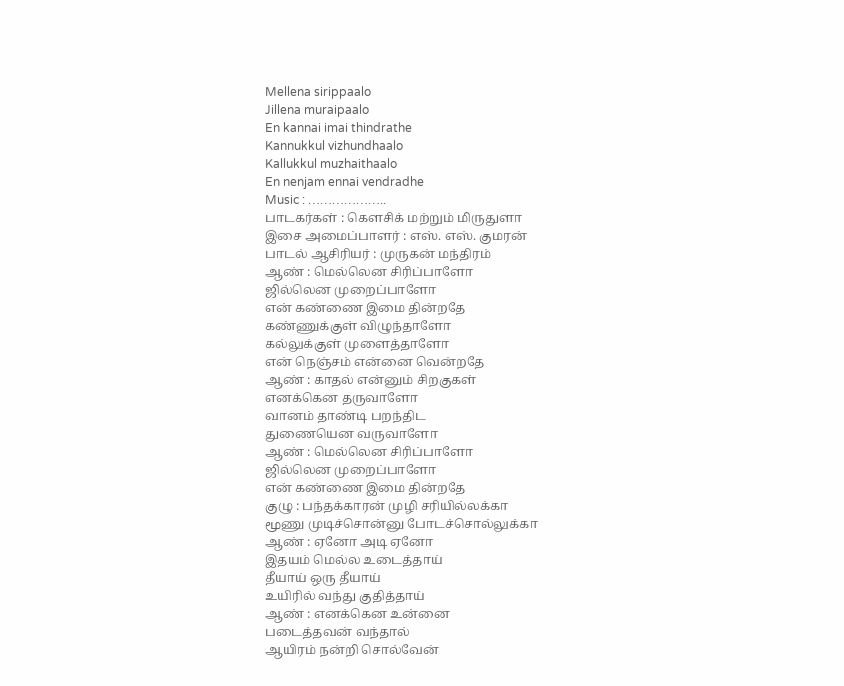Mellena sirippaalo
Jillena muraipaalo
En kannai imai thindrathe
Kannukkul vizhundhaalo
Kallukkul muzhaithaalo
En nenjam ennai vendradhe
Music : ………………..
பாடகர்கள் : கௌசிக் மற்றும் மிருதுளா
இசை அமைப்பாளர் : எஸ். எஸ். குமரன்
பாடல் ஆசிரியர் : முருகன் மந்திரம்
ஆண் : மெல்லென சிரிப்பாளோ
ஜில்லென முறைப்பாளோ
என் கண்ணை இமை தின்றதே
கண்ணுக்குள் விழுந்தாளோ
கல்லுக்குள் முளைத்தாளோ
என் நெஞ்சம் என்னை வென்றதே
ஆண் : காதல் என்னும் சிறகுகள்
எனக்கென தருவாளோ
வானம் தாண்டி பறந்திட
துணையென வருவாளோ
ஆண் : மெல்லென சிரிப்பாளோ
ஜில்லென முறைப்பாளோ
என் கண்ணை இமை தின்றதே
குழு : பந்தக்காரன் முழி சரியில்லக்கா
மூணு முடிச்சொன்னு போடச்சொல்லுக்கா
ஆண் : ஏனோ அடி ஏனோ
இதயம் மெல்ல உடைத்தாய்
தீயாய் ஒரு தீயாய்
உயிரில் வந்து குதித்தாய்
ஆண் : எனக்கென உன்னை
படைத்தவன் வந்தால்
ஆயிரம் நன்றி சொல்வேன்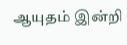ஆயுதம் இன்றி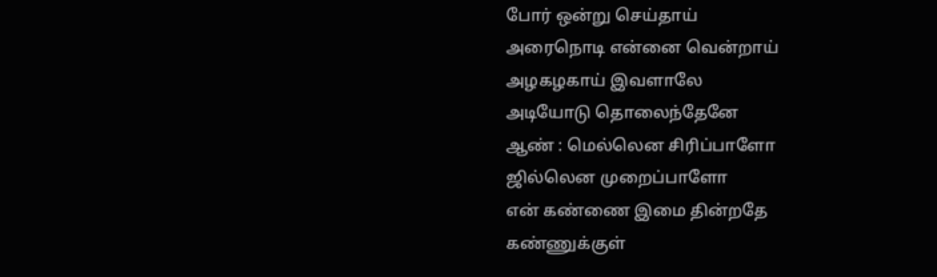போர் ஒன்று செய்தாய்
அரைநொடி என்னை வென்றாய்
அழகழகாய் இவளாலே
அடியோடு தொலைந்தேனே
ஆண் : மெல்லென சிரிப்பாளோ
ஜில்லென முறைப்பாளோ
என் கண்ணை இமை தின்றதே
கண்ணுக்குள்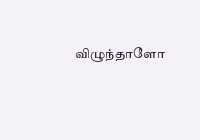விழுந்தாளோ